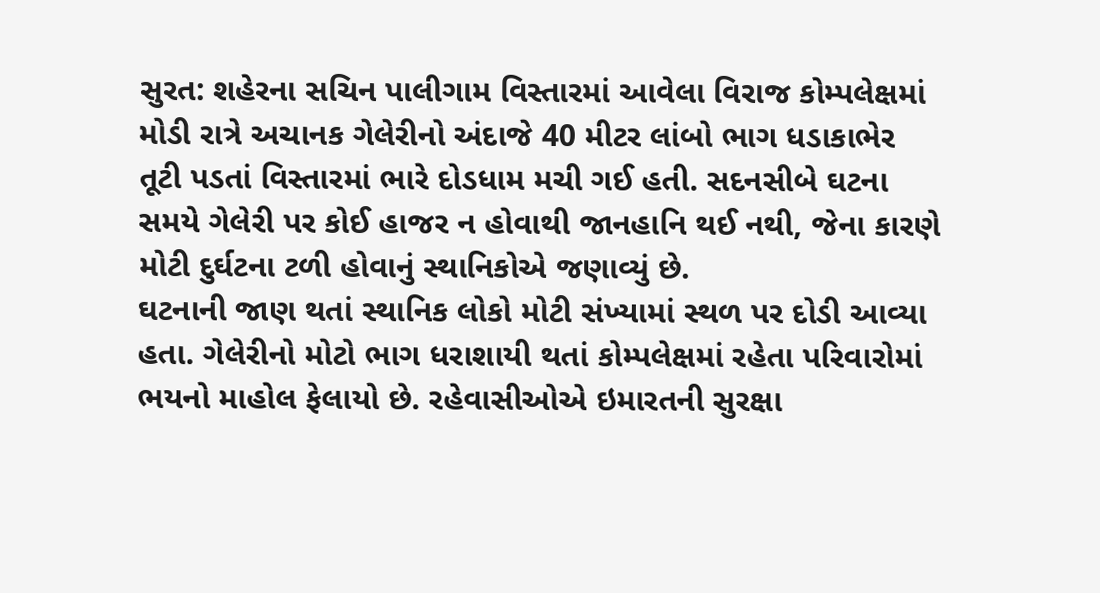સુરત: શહેરના સચિન પાલીગામ વિસ્તારમાં આવેલા વિરાજ કોમ્પલેક્ષમાં મોડી રાત્રે અચાનક ગેલેરીનો અંદાજે 40 મીટર લાંબો ભાગ ધડાકાભેર તૂટી પડતાં વિસ્તારમાં ભારે દોડધામ મચી ગઈ હતી. સદનસીબે ઘટના સમયે ગેલેરી પર કોઈ હાજર ન હોવાથી જાનહાનિ થઈ નથી, જેના કારણે મોટી દુર્ઘટના ટળી હોવાનું સ્થાનિકોએ જણાવ્યું છે.
ઘટનાની જાણ થતાં સ્થાનિક લોકો મોટી સંખ્યામાં સ્થળ પર દોડી આવ્યા હતા. ગેલેરીનો મોટો ભાગ ધરાશાયી થતાં કોમ્પલેક્ષમાં રહેતા પરિવારોમાં ભયનો માહોલ ફેલાયો છે. રહેવાસીઓએ ઇમારતની સુરક્ષા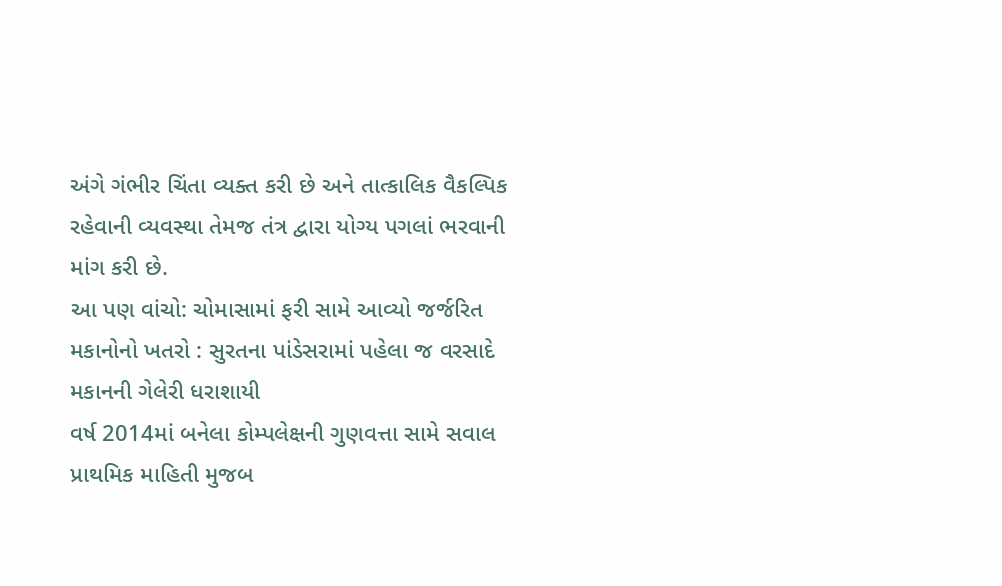અંગે ગંભીર ચિંતા વ્યક્ત કરી છે અને તાત્કાલિક વૈકલ્પિક રહેવાની વ્યવસ્થા તેમજ તંત્ર દ્વારા યોગ્ય પગલાં ભરવાની માંગ કરી છે.
આ પણ વાંચો: ચોમાસામાં ફરી સામે આવ્યો જર્જરિત મકાનોનો ખતરો : સુરતના પાંડેસરામાં પહેલા જ વરસાદે મકાનની ગેલેરી ધરાશાયી
વર્ષ 2014માં બનેલા કોમ્પલેક્ષની ગુણવત્તા સામે સવાલ
પ્રાથમિક માહિતી મુજબ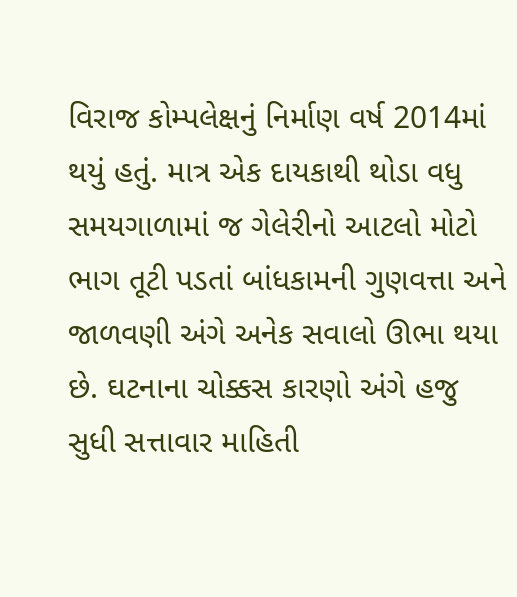વિરાજ કોમ્પલેક્ષનું નિર્માણ વર્ષ 2014માં થયું હતું. માત્ર એક દાયકાથી થોડા વધુ સમયગાળામાં જ ગેલેરીનો આટલો મોટો ભાગ તૂટી પડતાં બાંધકામની ગુણવત્તા અને જાળવણી અંગે અનેક સવાલો ઊભા થયા છે. ઘટનાના ચોક્કસ કારણો અંગે હજુ સુધી સત્તાવાર માહિતી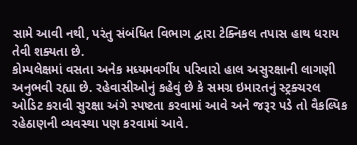સામે આવી નથી, પરંતુ સંબંધિત વિભાગ દ્વારા ટેક્નિકલ તપાસ હાથ ધરાય તેવી શક્યતા છે.
કોમ્પલેક્ષમાં વસતા અનેક મધ્યમવર્ગીય પરિવારો હાલ અસુરક્ષાની લાગણી અનુભવી રહ્યા છે. રહેવાસીઓનું કહેવું છે કે સમગ્ર ઇમારતનું સ્ટ્રક્ચરલ ઓડિટ કરાવી સુરક્ષા અંગે સ્પષ્ટતા કરવામાં આવે અને જરૂર પડે તો વૈકલ્પિક રહેઠાણની વ્યવસ્થા પણ કરવામાં આવે.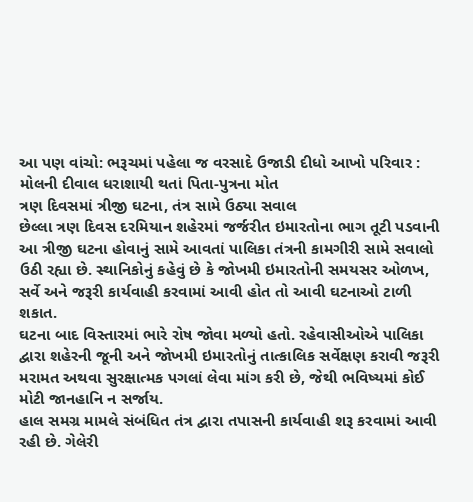આ પણ વાંચો: ભરૂચમાં પહેલા જ વરસાદે ઉજાડી દીધો આખો પરિવાર : મોલની દીવાલ ધરાશાયી થતાં પિતા-પુત્રના મોત
ત્રણ દિવસમાં ત્રીજી ઘટના, તંત્ર સામે ઉઠ્યા સવાલ
છેલ્લા ત્રણ દિવસ દરમિયાન શહેરમાં જર્જરીત ઇમારતોના ભાગ તૂટી પડવાની આ ત્રીજી ઘટના હોવાનું સામે આવતાં પાલિકા તંત્રની કામગીરી સામે સવાલો ઉઠી રહ્યા છે. સ્થાનિકોનું કહેવું છે કે જોખમી ઇમારતોની સમયસર ઓળખ, સર્વે અને જરૂરી કાર્યવાહી કરવામાં આવી હોત તો આવી ઘટનાઓ ટાળી શકાત.
ઘટના બાદ વિસ્તારમાં ભારે રોષ જોવા મળ્યો હતો. રહેવાસીઓએ પાલિકા દ્વારા શહેરની જૂની અને જોખમી ઇમારતોનું તાત્કાલિક સર્વેક્ષણ કરાવી જરૂરી મરામત અથવા સુરક્ષાત્મક પગલાં લેવા માંગ કરી છે, જેથી ભવિષ્યમાં કોઈ મોટી જાનહાનિ ન સર્જાય.
હાલ સમગ્ર મામલે સંબંધિત તંત્ર દ્વારા તપાસની કાર્યવાહી શરૂ કરવામાં આવી રહી છે. ગેલેરી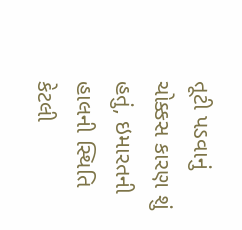તૂટી પડવાનું ચોક્કસ કારણ શું હતું, ઇમારતની હાલની સ્થિતિ કેટલી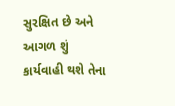સુરક્ષિત છે અને આગળ શું કાર્યવાહી થશે તેના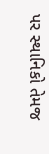પર સ્થાનિકો તેમજ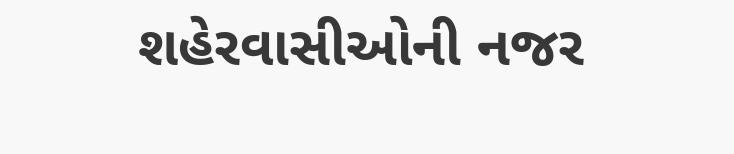શહેરવાસીઓની નજર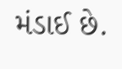મંડાઈ છે.